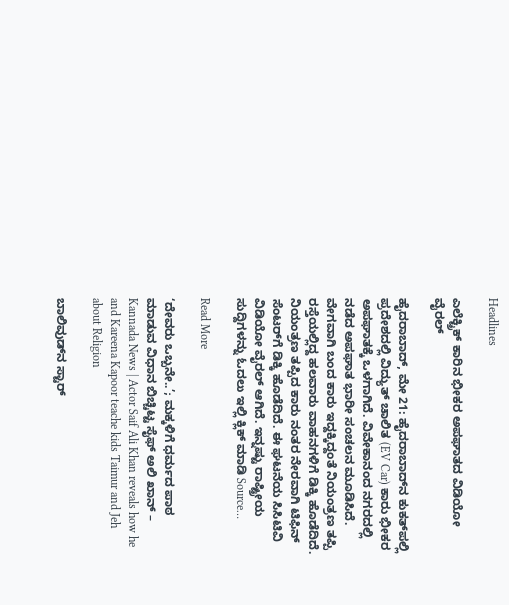Headlines

ಎಲೆಕ್ಟ್ರಿಕ್ ಕಾರಿನ ಭೀಕರ ಅಪಘಾತದ ವಿಡಿಯೋ ವೈರಲ್

ಹೈದರಾಬಾದ್, ಮೇ 21: ಹೈದರಾಬಾದ್‌ನ ಕುಕತ್‌ಪಲ್ಲಿ ಪ್ರದೇಶದಲ್ಲಿ ವಿದ್ಯುತ್ ಚಾಲಿತ (EV Car) ಕಾರು ಭೀಕರ ಅಪಘಾತಕ್ಕೆ ಒಳಗಾಗಿದೆ. ವಿವೇಕಾನಂದ ನಗರದಲ್ಲಿ ನಡೆದ ಅಪಘಾತ ಭಾರೀ ಸಂಚಲನ ಮೂಡಿಸಿದೆ. ವೇಗವಾಗಿ ಬಂದ ಕಾರು ಇದ್ದಕ್ಕಿದ್ದಂತೆ ನಿಯಂತ್ರಣ ತಪ್ಪಿ ರಸ್ತೆಯಲ್ಲಿದ್ದ ಹಲವಾರು ವಾಹನಗಳಿಗೆ ಡಿಕ್ಕಿ ಹೊಡೆದಿದೆ. ನಿಯಂತ್ರಣ ತಪ್ಪಿದ ಕಾರು ನಂತರ ನೇರವಾಗಿ ಟಿಫಿನ್ ಸೆಂಟರ್‌ಗೆ ಡಿಕ್ಕಿ ಹೊಡೆದಿದೆ. ಈ ಘಟನೆಯ ಸಿಸಿಟಿವಿ ವಿಡಿಯೋ ವೈರಲ್ ಆಗಿದೆ. ಇನ್ನಷ್ಟು ರಾಷ್ಟ್ರೀಯ ಸುದ್ದಿಗಳನ್ನು ಓದಲು ಇಲ್ಲಿ ಕ್ಲಿಕ್ ಮಾಡಿ Source…

Read More

‘ದೇವರು ಒಬ್ಬನೇ..’; ಮಕ್ಕಳಿಗೆ ಧರ್ಮದ ಪಾಠ ಮಾಡುವ ವಿಧಾನ ಬಿಚ್ಚಿಟ್ಟ ಸೈಫ್ ಅಲಿ ಖಾನ್ – Kannada News | Actor Saif Ali Khan reveals how he and Kareena Kapoor teache kids Taimur and Jeh about Religion

ಬಾಲಿವುಡ್‌ನ ಸ್ಟಾರ್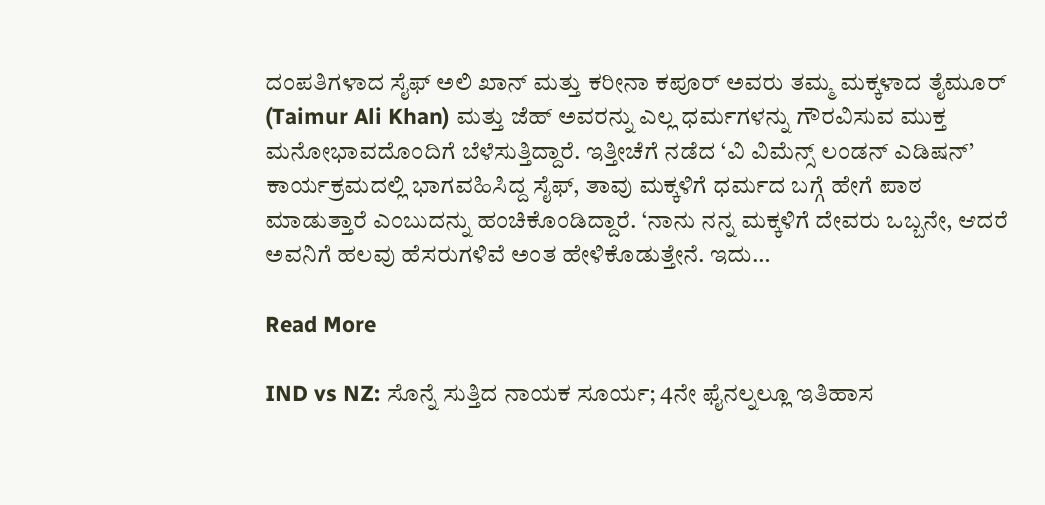ದಂಪತಿಗಳಾದ ಸೈಫ್ ಅಲಿ ಖಾನ್ ಮತ್ತು ಕರೀನಾ ಕಪೂರ್ ಅವರು ತಮ್ಮ ಮಕ್ಕಳಾದ ತೈಮೂರ್ (Taimur Ali Khan) ಮತ್ತು ಜೆಹ್ ಅವರನ್ನು ಎಲ್ಲ ಧರ್ಮಗಳನ್ನು ಗೌರವಿಸುವ ಮುಕ್ತ ಮನೋಭಾವದೊಂದಿಗೆ ಬೆಳೆಸುತ್ತಿದ್ದಾರೆ. ಇತ್ತೀಚೆಗೆ ನಡೆದ ‘ವಿ ವಿಮೆನ್ಸ್ ಲಂಡನ್ ಎಡಿಷನ್’ ಕಾರ್ಯಕ್ರಮದಲ್ಲಿ ಭಾಗವಹಿಸಿದ್ದ ಸೈಫ್, ತಾವು ಮಕ್ಕಳಿಗೆ ಧರ್ಮದ ಬಗ್ಗೆ ಹೇಗೆ ಪಾಠ ಮಾಡುತ್ತಾರೆ ಎಂಬುದನ್ನು ಹಂಚಿಕೊಂಡಿದ್ದಾರೆ. ‘ನಾನು ನನ್ನ ಮಕ್ಕಳಿಗೆ ದೇವರು ಒಬ್ಬನೇ, ಆದರೆ ಅವನಿಗೆ ಹಲವು ಹೆಸರುಗಳಿವೆ ಅಂತ ಹೇಳಿಕೊಡುತ್ತೇನೆ. ಇದು…

Read More

IND vs NZ: ಸೊನ್ನೆ ಸುತ್ತಿದ ನಾಯಕ ಸೂರ್ಯ; 4ನೇ ಫೈನಲ್ನಲ್ಲೂ ಇತಿಹಾಸ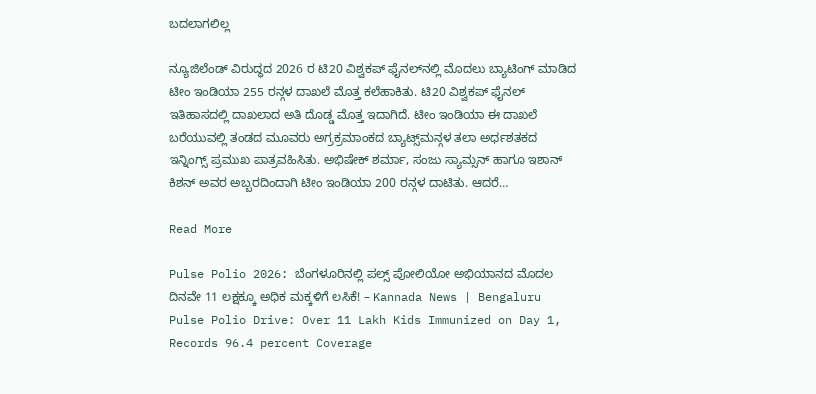ಬದಲಾಗಲಿಲ್ಲ

ನ್ಯೂಜಿಲೆಂಡ್ ವಿರುದ್ಧದ 2026 ರ ಟಿ20 ವಿಶ್ವಕಪ್ ಫೈನಲ್‌ನಲ್ಲಿ ಮೊದಲು ಬ್ಯಾಟಿಂಗ್‌ ಮಾಡಿದ ಟೀಂ ಇಂಡಿಯಾ 255 ರನ್ಗಳ ದಾಖಲೆ ಮೊತ್ತ ಕಲೆಹಾಕಿತು. ಟಿ20 ವಿಶ್ವಕಪ್ ಫೈನಲ್ ಇತಿಹಾಸದಲ್ಲಿ ದಾಖಲಾದ ಅತಿ ದೊಡ್ಡ ಮೊತ್ತ ಇದಾಗಿದೆ. ಟೀಂ ಇಂಡಿಯಾ ಈ ದಾಖಲೆ ಬರೆಯುವಲ್ಲಿ ತಂಡದ ಮೂವರು ಅಗ್ರಕ್ರಮಾಂಕದ ಬ್ಯಾಟ್ಸ್‌ಮನ್ಗಳ ತಲಾ ಅರ್ಧಶತಕದ ಇನ್ನಿಂಗ್ಸ್ ಪ್ರಮುಖ ಪಾತ್ರವಹಿಸಿತು. ಅಭಿಷೇಕ್ ಶರ್ಮಾ, ಸಂಜು ಸ್ಯಾಮ್ಸನ್ ಹಾಗೂ ಇಶಾನ್ ಕಿಶನ್ ಅವರ ಅಬ್ಬರದಿಂದಾಗಿ ಟೀಂ ಇಂಡಿಯಾ 200 ರನ್ಗಳ ದಾಟಿತು. ಆದರೆ…

Read More

Pulse Polio 2026: ಬೆಂಗಳೂರಿನಲ್ಲಿ ಪಲ್ಸ್ ಪೋಲಿಯೋ ಅಭಿಯಾನದ ಮೊದಲ ದಿನವೇ 11 ಲಕ್ಷಕ್ಕೂ ಅಧಿಕ ಮಕ್ಕಳಿಗೆ ಲಸಿಕೆ! – Kannada News | Bengaluru Pulse Polio Drive: Over 11 Lakh Kids Immunized on Day 1, Records 96.4 percent Coverage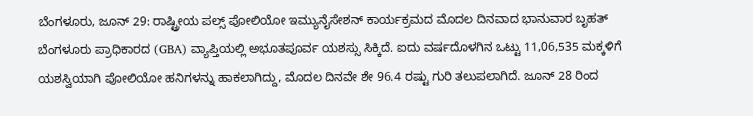ಬೆಂಗಳೂರು, ಜೂನ್ 29: ರಾಷ್ಟ್ರೀಯ ಪಲ್ಸ್ ಪೋಲಿಯೋ ಇಮ್ಯುನೈಸೇಶನ್ ಕಾರ್ಯಕ್ರಮದ ಮೊದಲ ದಿನವಾದ ಭಾನುವಾರ ಬೃಹತ್ ಬೆಂಗಳೂರು ಪ್ರಾಧಿಕಾರದ (GBA) ವ್ಯಾಪ್ತಿಯಲ್ಲಿ ಅಭೂತಪೂರ್ವ ಯಶಸ್ಸು ಸಿಕ್ಕಿದೆ. ಐದು ವರ್ಷದೊಳಗಿನ ಒಟ್ಟು 11,06,535 ಮಕ್ಕಳಿಗೆ ಯಶಸ್ವಿಯಾಗಿ ಪೋಲಿಯೋ ಹನಿಗಳನ್ನು ಹಾಕಲಾಗಿದ್ದು, ಮೊದಲ ದಿನವೇ ಶೇ 96.4 ರಷ್ಟು ಗುರಿ ತಲುಪಲಾಗಿದೆ. ಜೂನ್ 28 ರಿಂದ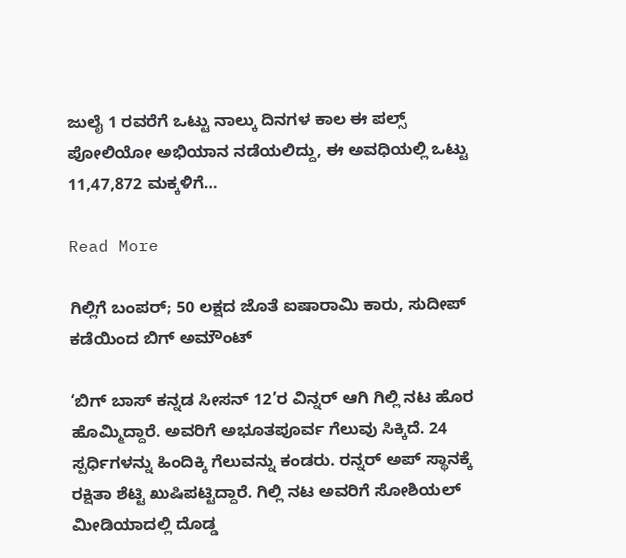ಜುಲೈ 1 ರವರೆಗೆ ಒಟ್ಟು ನಾಲ್ಕು ದಿನಗಳ ಕಾಲ ಈ ಪಲ್ಸ್ ಪೋಲಿಯೋ ಅಭಿಯಾನ ನಡೆಯಲಿದ್ದು, ಈ ಅವಧಿಯಲ್ಲಿ ಒಟ್ಟು 11,47,872 ಮಕ್ಕಳಿಗೆ…

Read More

ಗಿಲ್ಲಿಗೆ ಬಂಪರ್; 50 ಲಕ್ಷದ ಜೊತೆ ಐಷಾರಾಮಿ ಕಾರು, ಸುದೀಪ್ ಕಡೆಯಿಂದ ಬಿಗ್ ಅಮೌಂಟ್

‘ಬಿಗ್ ಬಾಸ್ ಕನ್ನಡ ಸೀಸನ್ 12’ರ ವಿನ್ನರ್ ಆಗಿ ಗಿಲ್ಲಿ ನಟ ಹೊರ ಹೊಮ್ಮಿದ್ದಾರೆ. ಅವರಿಗೆ ಅಭೂತಪೂರ್ವ ಗೆಲುವು ಸಿಕ್ಕಿದೆ. 24 ಸ್ಪರ್ಧಿಗಳನ್ನು ಹಿಂದಿಕ್ಕಿ ಗೆಲುವನ್ನು ಕಂಡರು. ರನ್ನರ್ ಅಪ್ ಸ್ಥಾನಕ್ಕೆ ರಕ್ಷಿತಾ ಶೆಟ್ಟಿ ಖುಷಿಪಟ್ಟಿದ್ದಾರೆ. ಗಿಲ್ಲಿ ನಟ ಅವರಿಗೆ ಸೋಶಿಯಲ್ ಮೀಡಿಯಾದಲ್ಲಿ ದೊಡ್ಡ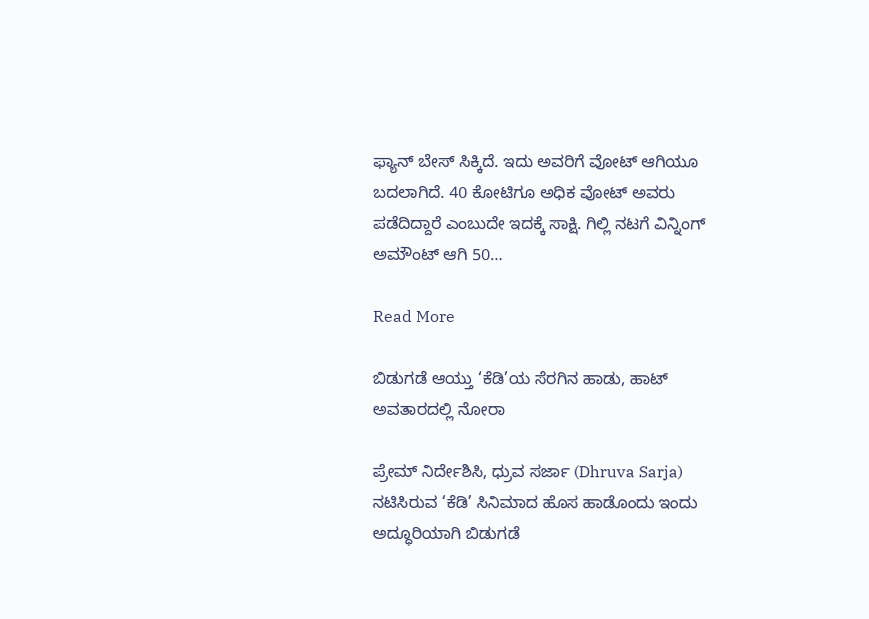ಫ್ಯಾನ್ ಬೇಸ್ ಸಿಕ್ಕಿದೆ. ಇದು ಅವರಿಗೆ ವೋಟ್ ಆಗಿಯೂ ಬದಲಾಗಿದೆ. 40 ಕೋಟಿಗೂ ಅಧಿಕ ವೋಟ್ ಅವರು ಪಡೆದಿದ್ದಾರೆ ಎಂಬುದೇ ಇದಕ್ಕೆ ಸಾಕ್ಷಿ. ಗಿಲ್ಲಿ ನಟಗೆ ವಿನ್ನಿಂಗ್ ಅಮೌಂಟ್ ಆಗಿ 50…

Read More

ಬಿಡುಗಡೆ ಆಯ್ತು ‘ಕೆಡಿ’ಯ ಸೆರಗಿನ ಹಾಡು, ಹಾಟ್ ಅವತಾರದಲ್ಲಿ ನೋರಾ

ಪ್ರೇಮ್ ನಿರ್ದೇಶಿಸಿ, ಧ್ರುವ ಸರ್ಜಾ (Dhruva Sarja) ನಟಿಸಿರುವ ‘ಕೆಡಿ’ ಸಿನಿಮಾದ ಹೊಸ ಹಾಡೊಂದು ಇಂದು ಅದ್ಧೂರಿಯಾಗಿ ಬಿಡುಗಡೆ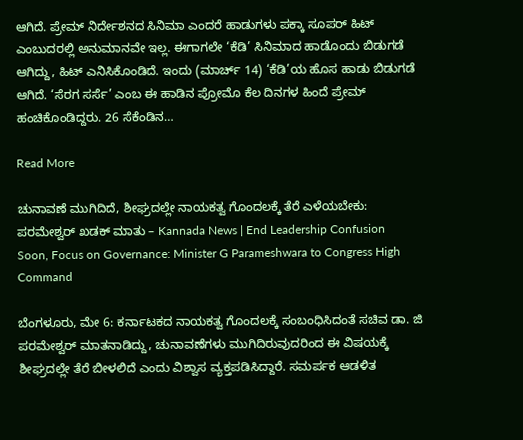ಆಗಿದೆ. ಪ್ರೇಮ್ ನಿರ್ದೇಶನದ ಸಿನಿಮಾ ಎಂದರೆ ಹಾಡುಗಳು ಪಕ್ಕಾ ಸೂಪರ್ ಹಿಟ್ ಎಂಬುದರಲ್ಲಿ ಅನುಮಾನವೇ ಇಲ್ಲ. ಈಗಾಗಲೇ ‘ಕೆಡಿ’ ಸಿನಿಮಾದ ಹಾಡೊಂದು ಬಿಡುಗಡೆ ಆಗಿದ್ದು, ಹಿಟ್ ಎನಿಸಿಕೊಂಡಿದೆ. ಇಂದು (ಮಾರ್ಚ್ 14) ‘ಕೆಡಿ’ಯ ಹೊಸ ಹಾಡು ಬಿಡುಗಡೆ ಆಗಿದೆ. ‘ಸೆರಗ ಸರ್ಸೆ’ ಎಂಬ ಈ ಹಾಡಿನ ಪ್ರೋಮೊ ಕೆಲ ದಿನಗಳ ಹಿಂದೆ ಪ್ರೇಮ್ ಹಂಚಿಕೊಂಡಿದ್ದರು. 26 ಸೆಕೆಂಡಿನ…

Read More

ಚುನಾವಣೆ ಮುಗಿದಿದೆ, ಶೀಘ್ರದಲ್ಲೇ ನಾಯಕತ್ವ ಗೊಂದಲಕ್ಕೆ ತೆರೆ ಎಳೆಯಬೇಕು: ಪರಮೇಶ್ವರ್ ಖಡಕ್ ಮಾತು – Kannada News | End Leadership Confusion Soon, Focus on Governance: Minister G Parameshwara to Congress High Command

ಬೆಂಗಳೂರು, ಮೇ 6: ಕರ್ನಾಟಕದ ನಾಯಕತ್ವ ಗೊಂದಲಕ್ಕೆ ಸಂಬಂಧಿಸಿದಂತೆ ಸಚಿವ ಡಾ. ಜಿ ಪರಮೇಶ್ವರ್ ಮಾತನಾಡಿದ್ದು, ಚುನಾವಣೆಗಳು ಮುಗಿದಿರುವುದರಿಂದ ಈ ವಿಷಯಕ್ಕೆ ಶೀಘ್ರದಲ್ಲೇ ತೆರೆ ಬೀಳಲಿದೆ ಎಂದು ವಿಶ್ವಾಸ ವ್ಯಕ್ತಪಡಿಸಿದ್ದಾರೆ. ಸಮರ್ಪಕ ಆಡಳಿತ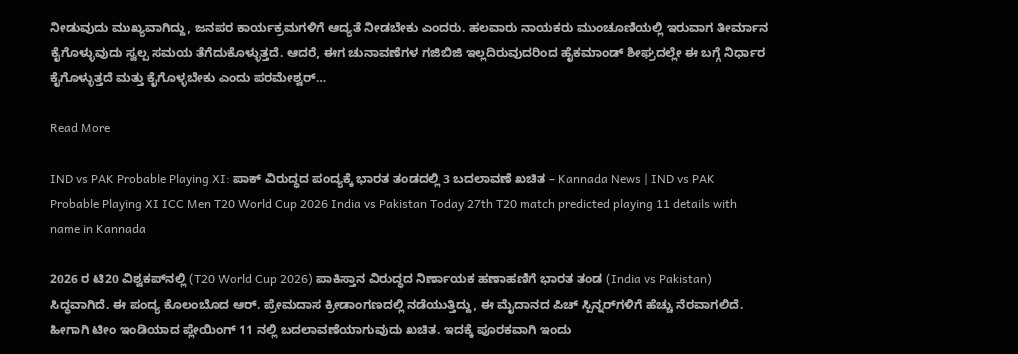ನೀಡುವುದು ಮುಖ್ಯವಾಗಿದ್ದು, ಜನಪರ ಕಾರ್ಯಕ್ರಮಗಳಿಗೆ ಆದ್ಯತೆ ನೀಡಬೇಕು ಎಂದರು. ಹಲವಾರು ನಾಯಕರು ಮುಂಚೂಣಿಯಲ್ಲಿ ಇರುವಾಗ ತೀರ್ಮಾನ ಕೈಗೊಳ್ಳುವುದು ಸ್ವಲ್ಪ ಸಮಯ ತೆಗೆದುಕೊಳ್ಳುತ್ತದೆ. ಆದರೆ, ಈಗ ಚುನಾವಣೆಗಳ ಗಜಿಬಿಜಿ ಇಲ್ಲದಿರುವುದರಿಂದ ಹೈಕಮಾಂಡ್ ಶೀಘ್ರದಲ್ಲೇ ಈ ಬಗ್ಗೆ ನಿರ್ಧಾರ ಕೈಗೊಳ್ಳುತ್ತದೆ ಮತ್ತು ಕೈಗೊಳ್ಳಬೇಕು ಎಂದು ಪರಮೇಶ್ವರ್…

Read More

IND vs PAK Probable Playing XI: ಪಾಕ್ ವಿರುದ್ಧದ ಪಂದ್ಯಕ್ಕೆ ಭಾರತ ತಂಡದಲ್ಲಿ 3 ಬದಲಾವಣೆ ಖಚಿತ – Kannada News | IND vs PAK Probable Playing XI ICC Men T20 World Cup 2026 India vs Pakistan Today 27th T20 match predicted playing 11 details with name in Kannada

2026 ರ ಟಿ20 ವಿಶ್ವಕಪ್‌ನಲ್ಲಿ (T20 World Cup 2026) ಪಾಕಿಸ್ತಾನ ವಿರುದ್ಧದ ನಿರ್ಣಾಯಕ ಹಣಾಹಣಿಗೆ ಭಾರತ ತಂಡ (India vs Pakistan) ಸಿದ್ಧವಾಗಿದೆ. ಈ ಪಂದ್ಯ ಕೊಲಂಬೊದ ಆರ್. ಪ್ರೇಮದಾಸ ಕ್ರೀಡಾಂಗಣದಲ್ಲಿ ನಡೆಯುತ್ತಿದ್ದು, ಈ ಮೈದಾನದ ಪಿಚ್ ಸ್ಪಿನ್ನರ್‌ಗಳಿಗೆ ಹೆಚ್ಚು ನೆರವಾಗಲಿದೆ. ಹೀಗಾಗಿ ಟೀಂ ಇಂಡಿಯಾದ ಪ್ಲೇಯಿಂಗ್ 11 ನಲ್ಲಿ ಬದಲಾವಣೆಯಾಗುವುದು ಖಚಿತ. ಇದಕ್ಕೆ ಪೂರಕವಾಗಿ ಇಂದು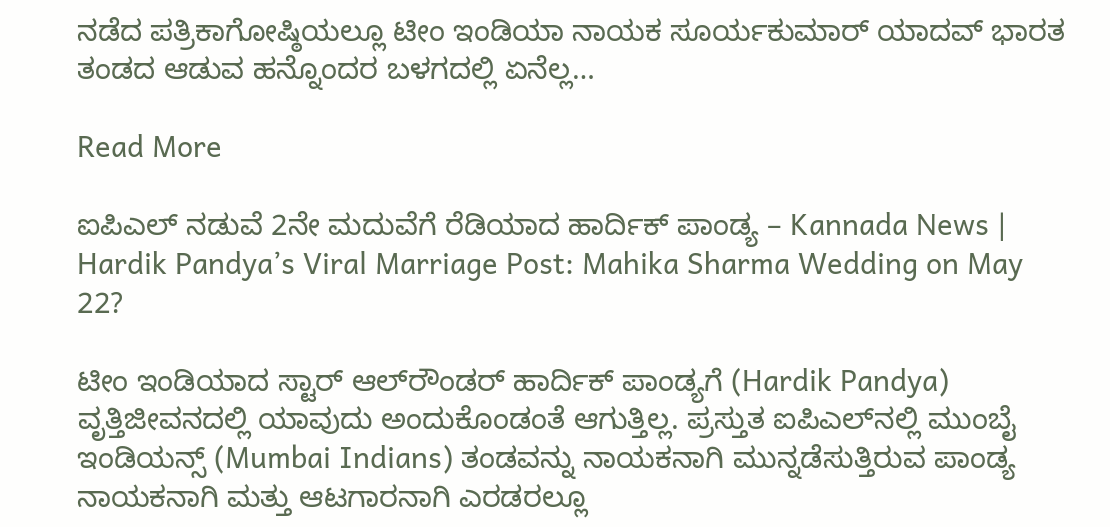ನಡೆದ ಪತ್ರಿಕಾಗೋಷ್ಠಿಯಲ್ಲೂ ಟೀಂ ಇಂಡಿಯಾ ನಾಯಕ ಸೂರ್ಯಕುಮಾರ್ ಯಾದವ್ ಭಾರತ ತಂಡದ ಆಡುವ ಹನ್ನೊಂದರ ಬಳಗದಲ್ಲಿ ಏನೆಲ್ಲ…

Read More

ಐಪಿಎಲ್ ನಡುವೆ 2ನೇ ಮದುವೆಗೆ ರೆಡಿಯಾದ ಹಾರ್ದಿಕ್ ಪಾಂಡ್ಯ – Kannada News | Hardik Pandya’s Viral Marriage Post: Mahika Sharma Wedding on May 22?

ಟೀಂ ಇಂಡಿಯಾದ ಸ್ಟಾರ್ ಆಲ್‌ರೌಂಡರ್ ಹಾರ್ದಿಕ್ ಪಾಂಡ್ಯಗೆ (Hardik Pandya) ವೃತ್ತಿಜೀವನದಲ್ಲಿ ಯಾವುದು ಅಂದುಕೊಂಡಂತೆ ಆಗುತ್ತಿಲ್ಲ. ಪ್ರಸ್ತುತ ಐಪಿಎಲ್‌ನಲ್ಲಿ ಮುಂಬೈ ಇಂಡಿಯನ್ಸ್‌ (Mumbai Indians) ತಂಡವನ್ನು ನಾಯಕನಾಗಿ ಮುನ್ನಡೆಸುತ್ತಿರುವ ಪಾಂಡ್ಯ ನಾಯಕನಾಗಿ ಮತ್ತು ಆಟಗಾರನಾಗಿ ಎರಡರಲ್ಲೂ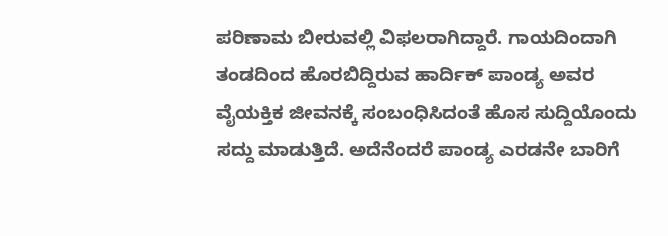ಪರಿಣಾಮ ಬೀರುವಲ್ಲಿ ವಿಫಲರಾಗಿದ್ದಾರೆ. ಗಾಯದಿಂದಾಗಿ ತಂಡದಿಂದ ಹೊರಬಿದ್ದಿರುವ ಹಾರ್ದಿಕ್ ಪಾಂಡ್ಯ ಅವರ ವೈಯಕ್ತಿಕ ಜೀವನಕ್ಕೆ ಸಂಬಂಧಿಸಿದಂತೆ ಹೊಸ ಸುದ್ದಿಯೊಂದು ಸದ್ದು ಮಾಡುತ್ತಿದೆ. ಅದೆನೆಂದರೆ ಪಾಂಡ್ಯ ಎರಡನೇ ಬಾರಿಗೆ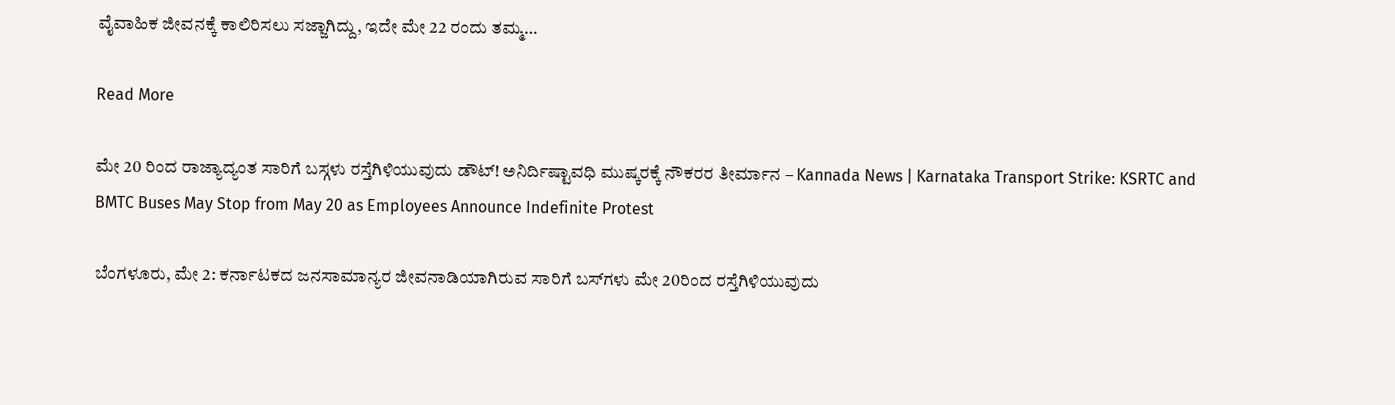ವೈವಾಹಿಕ ಜೀವನಕ್ಕೆ ಕಾಲಿರಿಸಲು ಸಜ್ಜಾಗಿದ್ದು, ಇದೇ ಮೇ 22 ರಂದು ತಮ್ಮ…

Read More

ಮೇ 20 ರಿಂದ ರಾಜ್ಯಾದ್ಯಂತ ಸಾರಿಗೆ ಬಸ್ಗಳು ರಸ್ತೆಗಿಳಿಯುವುದು ಡೌಟ್! ಅನಿರ್ದಿಷ್ಟಾವಧಿ ಮುಷ್ಕರಕ್ಕೆ ನೌಕರರ ತೀರ್ಮಾನ – Kannada News | Karnataka Transport Strike: KSRTC and BMTC Buses May Stop from May 20 as Employees Announce Indefinite Protest

ಬೆಂಗಳೂರು, ಮೇ 2: ಕರ್ನಾಟಕದ ಜನಸಾಮಾನ್ಯರ ಜೀವನಾಡಿಯಾಗಿರುವ ಸಾರಿಗೆ ಬಸ್‌ಗಳು ಮೇ 20ರಿಂದ ರಸ್ತೆಗಿಳಿಯುವುದು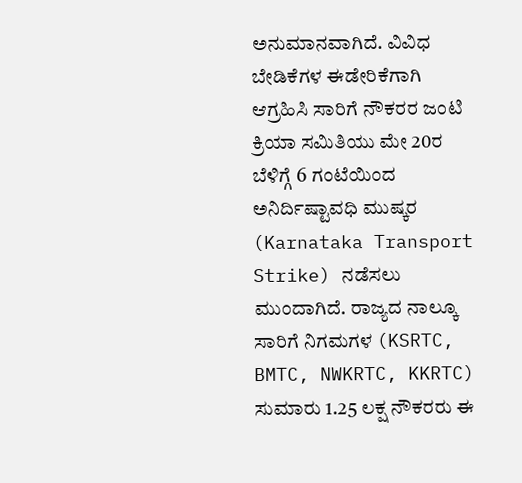ಅನುಮಾನವಾಗಿದೆ. ವಿವಿಧ ಬೇಡಿಕೆಗಳ ಈಡೇರಿಕೆಗಾಗಿ ಆಗ್ರಹಿಸಿ ಸಾರಿಗೆ ನೌಕರರ ಜಂಟಿ ಕ್ರಿಯಾ ಸಮಿತಿಯು ಮೇ 20ರ ಬೆಳಿಗ್ಗೆ 6 ಗಂಟೆಯಿಂದ ಅನಿರ್ದಿಷ್ಟಾವಧಿ ಮುಷ್ಕರ (Karnataka Transport Strike) ನಡೆಸಲು ಮುಂದಾಗಿದೆ. ರಾಜ್ಯದ ನಾಲ್ಕೂ ಸಾರಿಗೆ ನಿಗಮಗಳ (KSRTC, BMTC, NWKRTC, KKRTC) ಸುಮಾರು 1.25 ಲಕ್ಷ ನೌಕರರು ಈ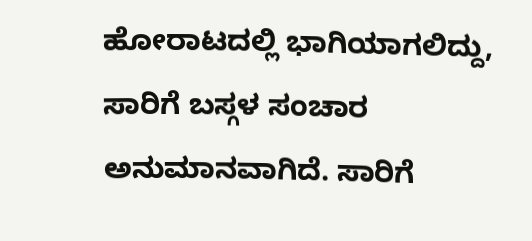ಹೋರಾಟದಲ್ಲಿ ಭಾಗಿಯಾಗಲಿದ್ದು, ಸಾರಿಗೆ ಬಸ್ಗಳ ಸಂಚಾರ ಅನುಮಾನವಾಗಿದೆ. ಸಾರಿಗೆ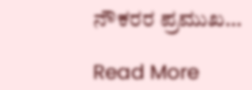ನೌಕರರ ಪ್ರಮುಖ…

Read More